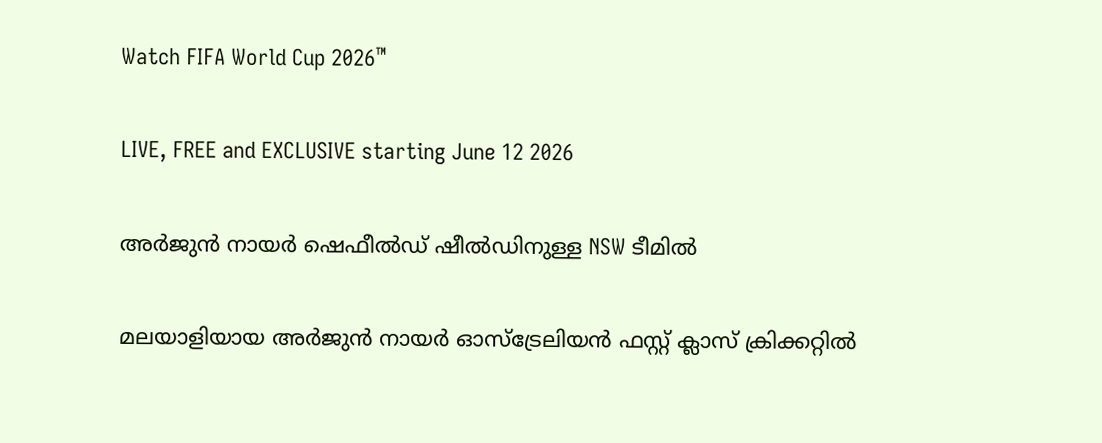Watch FIFA World Cup 2026™

LIVE, FREE and EXCLUSIVE starting June 12 2026

അര്‍ജുന്‍ നായര്‍ ഷെഫീല്‍ഡ് ഷീല്‍ഡിനുള്ള NSW ടീമില്‍

മലയാളിയായ അര്‍ജുന്‍ നായര്‍ ഓസ്‌ട്രേലിയന്‍ ഫസ്റ്റ് ക്ലാസ് ക്രിക്കറ്റില്‍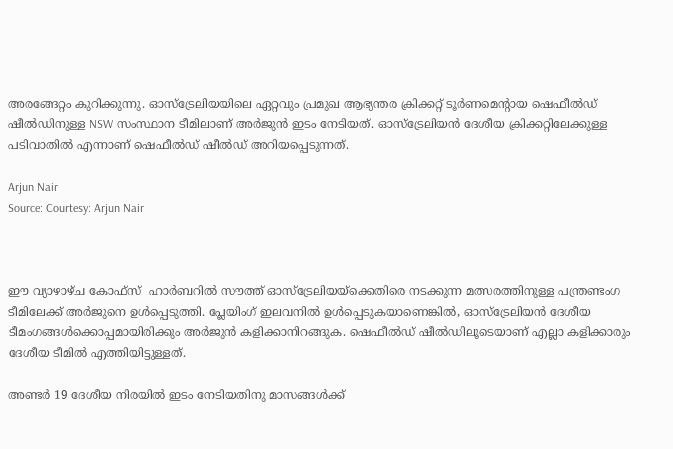അരങ്ങേറ്റം കുറിക്കുന്നു. ഓസ്‌ട്രേലിയയിലെ ഏറ്റവും പ്രമുഖ ആഭ്യന്തര ക്രിക്കറ്റ് ടൂര്‍ണമെന്റായ ഷെഫീല്‍ഡ് ഷീല്‍ഡിനുള്ള NSW സംസ്ഥാന ടീമിലാണ് അര്‍ജുന്‍ ഇടം നേടിയത്. ഓസ്‌ട്രേലിയന്‍ ദേശീയ ക്രിക്കറ്റിലേക്കുള്ള പടിവാതില്‍ എന്നാണ് ഷെഫീല്‍ഡ് ഷീല്‍ഡ് അറിയപ്പെടുന്നത്.

Arjun Nair
Source: Courtesy: Arjun Nair



ഈ വ്യാഴാഴ്ച കോഫ്‌സ്  ഹാര്‍ബറില്‍ സൗത്ത് ഓസ്‌ട്രേലിയയ്‌ക്കെതിരെ നടക്കുന്ന മത്സരത്തിനുള്ള പന്ത്രണ്ടംഗ ടീമിലേക്ക് അര്‍ജുനെ ഉള്‍പ്പെടുത്തി. പ്ലേയിംഗ് ഇലവനില്‍ ഉള്‍പ്പെടുകയാണെങ്കില്‍, ഓസ്‌ട്രേലിയന്‍ ദേശീയ ടീമംഗങ്ങള്‍ക്കൊപ്പമായിരിക്കും അര്‍ജുന്‍ കളിക്കാനിറങ്ങുക. ഷെഫീല്‍ഡ് ഷീല്‍ഡിലൂടെയാണ് എല്ലാ കളിക്കാരും ദേശീയ ടീമില്‍ എത്തിയിട്ടുള്ളത്.

അണ്ടർ 19 ദേശീയ നിരയിൽ ഇടം നേടിയതിനു മാസങ്ങൾക്ക്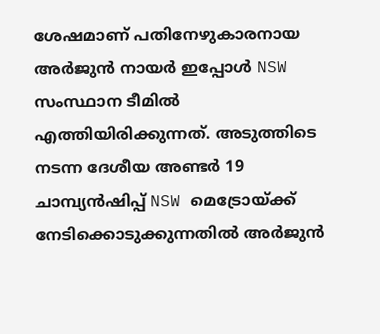ശേഷമാണ് പതിനേഴുകാരനായ അർജുൻ നായർ ഇപ്പോൾ NSW സംസ്ഥാന ടീമിൽ എത്തിയിരിക്കുന്നത്. അടുത്തിടെ നടന്ന ദേശീയ അണ്ടർ 19 ചാമ്പ്യൻഷിപ്പ് NSW മെട്രോയ്ക്ക് നേടിക്കൊടുക്കുന്നതിൽ അർജുൻ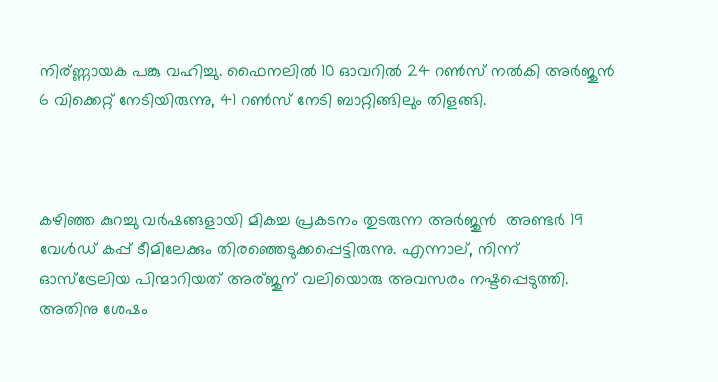നിര്ണ്ണായക പങ്കു വഹിച്ചു. ഫൈനലിൽ 10 ഓവറിൽ 24 റൺസ് നൽകി അർജുൻ 6 വിക്കെറ്റ് നേടിയിരുന്നു, 41 റൺസ് നേടി ബാറ്റിങ്ങിലും തിളങ്ങി.



കഴിഞ്ഞ കുറച്ചു വർഷങ്ങളായി മികച്ച പ്രകടനം തുടരുന്ന അർജുൻ  അണ്ടർ 19 വേൾഡ് കപ്പ്‌ ടീമിലേക്കും തിരഞ്ഞെടുക്കപ്പെട്ടിരുന്നു. എന്നാല്, നിന്ന് ഓസ്ട്രേലിയ പിന്മാറിയത് അര്ജുന് വലിയൊരു അവസരം നഷ്ടപ്പെടുത്തി. അതിനു ശേഷം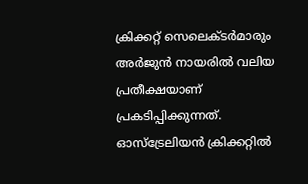ക്രിക്കറ്റ്‌ സെലെക്ടർമാരും അർജുൻ നായരിൽ വലിയ പ്രതീക്ഷയാണ് പ്രകടിപ്പിക്കുന്നത്. ഓസ്ട്രേലിയൻ ക്രിക്കറ്റിൽ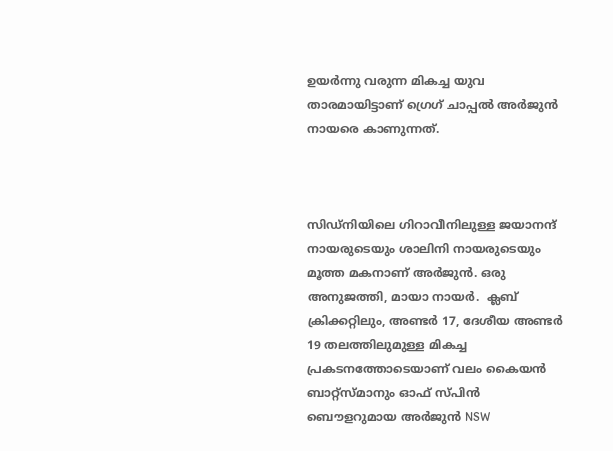ഉയർന്നു വരുന്ന മികച്ച യുവ താരമായിട്ടാണ് ഗ്രെഗ് ചാപ്പൽ അർജുൻ നായരെ കാണുന്നത്.



സിഡ്നിയിലെ ഗിറാവീനിലുള്ള ജയാനന്ദ് നായരുടെയും ശാലിനി നായരുടെയും മൂത്ത മകനാണ് അർജുൻ. ഒരു അനുജത്തി, മായാ നായർ.  ക്ലബ് ക്രിക്കറ്റിലും, അണ്ടർ 17, ദേശീയ അണ്ടർ 19 തലത്തിലുമുള്ള മികച്ച പ്രകടനത്തോടെയാണ് വലം കൈയൻ ബാറ്റ്സ്മാനും ഓഫ് സ്പിൻ ബൌളറുമായ അർജുൻ NSW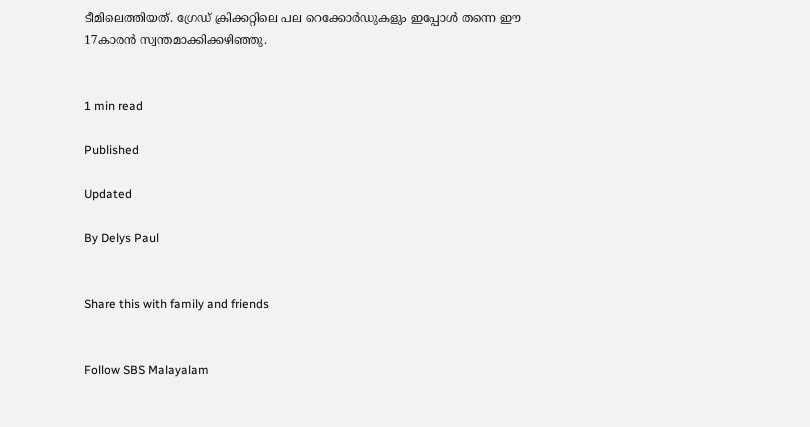ടീമിലെത്തിയത്. ഗ്രേഡ് ക്രിക്കറ്റിലെ പല റെക്കോർഡുകളും ഇപ്പോൾ തന്നെ ഈ 17കാരൻ സ്വന്തമാക്കിക്കഴിഞ്ഞു.


1 min read

Published

Updated

By Delys Paul


Share this with family and friends


Follow SBS Malayalam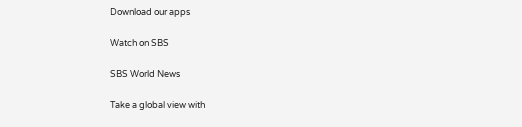Download our apps

Watch on SBS

SBS World News

Take a global view with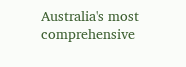Australia's most comprehensive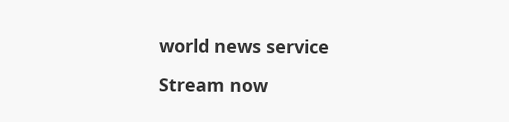world news service

Stream now